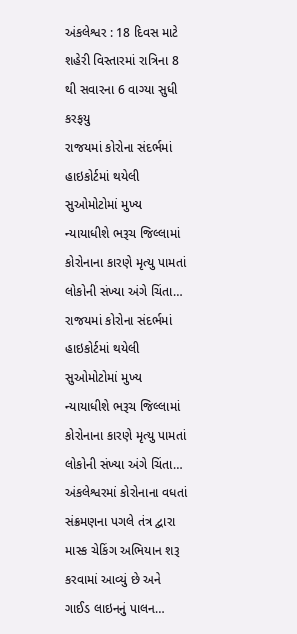અંકલેશ્વર : 18 દિવસ માટે શહેરી વિસ્તારમાં રાત્રિના 8 થી સવારના 6 વાગ્યા સુધી કરફયુ
રાજયમાં કોરોના સંદર્ભમાં હાઇકોર્ટમાં થયેલી સુઓમોટોમાં મુખ્ય ન્યાયાધીશે ભરૂચ જિલ્લામાં કોરોનાના કારણે મૃત્યુ પામતાં લોકોની સંખ્યા અંગે ચિંતા…
રાજયમાં કોરોના સંદર્ભમાં હાઇકોર્ટમાં થયેલી સુઓમોટોમાં મુખ્ય ન્યાયાધીશે ભરૂચ જિલ્લામાં કોરોનાના કારણે મૃત્યુ પામતાં લોકોની સંખ્યા અંગે ચિંતા…
અંકલેશ્વરમાં કોરોનાના વધતાં સંક્રમણના પગલે તંત્ર દ્વારા માસ્ક ચેકિંગ અભિયાન શરૂ કરવામાં આવ્યું છે અને ગાઈડ લાઇનનું પાલન…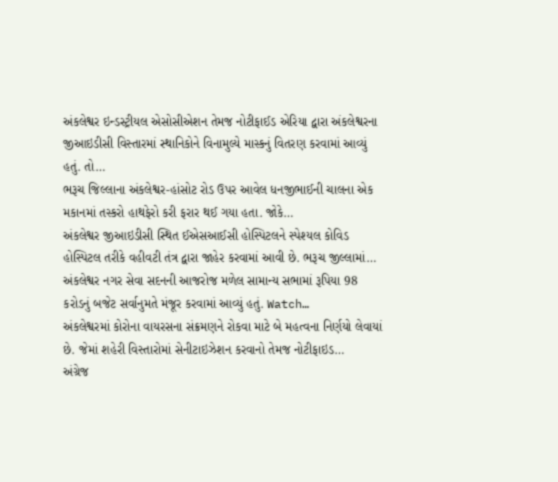અંકલેશ્વર ઇન્ડસ્ટ્રીયલ એસોસીએશન તેમજ નોટીફાઈડ એરિયા દ્વારા અંકલેશ્વરના જીઆઇડીસી વિસ્તારમાં સ્થાનિકોને વિનામુલ્યે માસ્કનું વિતરણ કરવામાં આવ્યું હતું. તો…
ભરૂચ જિલ્લાના અંકલેશ્વર-હાંસોટ રોડ ઉપર આવેલ ધનજીભાઈની ચાલના એક મકાનમાં તસ્કરો હાથફેરો કરી ફરાર થઈ ગયા હતા. જોકે…
અંકલેશ્વર જીઆઇડીસી સ્થિત ઈએસઆઈસી હોસ્પિટલને સ્પેશ્યલ કોવિડ હોસ્પિટલ તરીકે વહીવટી તંત્ર દ્વારા જાહેર કરવામાં આવી છે. ભરૂચ જીલ્લામાં…
અંકલેશ્વર નગર સેવા સદનની આજરોજ મળેલ સામાન્ય સભામાં રૂપિયા 98 કરોડનું બજેટ સર્વાનુમતે મંજૂર કરવામાં આવ્યું હતું. Watch…
અંકલેશ્વરમાં કોરોના વાયરસના સંક્રમણને રોકવા માટે બે મહત્વના નિર્ણયો લેવાયાં છે. જેમાં શહેરી વિસ્તારોમાં સેનીટાઇઝેશન કરવાનો તેમજ નોટીફાઇડ…
અંગ્રેજ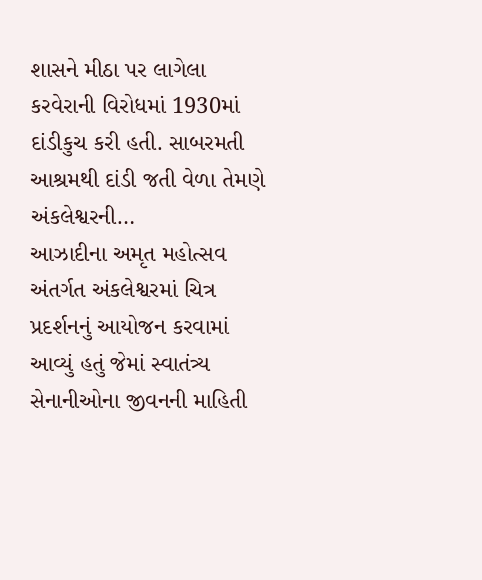શાસને મીઠા પર લાગેલા કરવેરાની વિરોધમાં 1930માં દાંડીકુચ કરી હતી. સાબરમતી આશ્રમથી દાંડી જતી વેળા તેમણે અંકલેશ્વરની…
આઝાદીના અમૃત મહોત્સવ અંતર્ગત અંકલેશ્વરમાં ચિત્ર પ્રદર્શનનું આયોજન કરવામાં આવ્યું હતું જેમાં સ્વાતંત્ર્ય સેનાનીઓના જીવનની માહિતી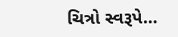ચિત્રો સ્વરૂપે…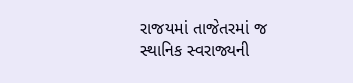રાજયમાં તાજેતરમાં જ સ્થાનિક સ્વરાજ્યની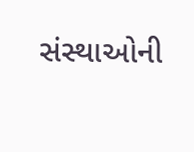સંસ્થાઓની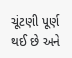ચૂંટણી પૂર્ણ થઈ છે અને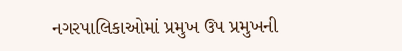નગરપાલિકાઓમાં પ્રમુખ ઉપ પ્રમુખની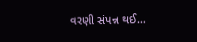વરણી સંપન્ન થઈ…